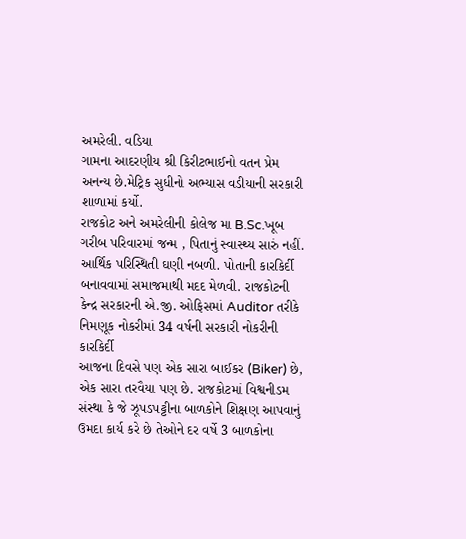અમરેલી. વડિયા
ગામના આદરણીય શ્રી કિરીટભાઈનો વતન પ્રેમ અનન્ય છે.મેટ્રિક સુધીનો અભ્યાસ વડીયાની સરકારી શાળામાં કર્યો.
રાજકોટ અને અમરેલીની કોલેજ મા B.Sc.ખૂબ ગરીબ પરિવારમાં જન્મ , પિતાનું સ્વાસ્થ્ય સારું નહીં. આર્થિક પરિસ્થિતી ઘણી નબળી. પોતાની કારકિર્દી બનાવવામાં સમાજમાથી મદદ મેળવી. રાજકોટની કેન્દ્ર સરકારની એ.જી. ઓફિસમાં Auditor તરીકે નિમણૂક નોકરીમાં 34 વર્ષની સરકારી નોકરીની કારકિર્દી
આજના દિવસે પણ એક સારા બાઈકર (Biker) છે, એક સારા તરવૈયા પણ છે. રાજકોટમાં વિશ્વનીડમ સંસ્થા કે જે ઝૂપડપટ્ટીના બાળકોને શિક્ષણ આપવાનું ઉમદા કાર્ય કરે છે તેઓને દર વર્ષે 3 બાળકોના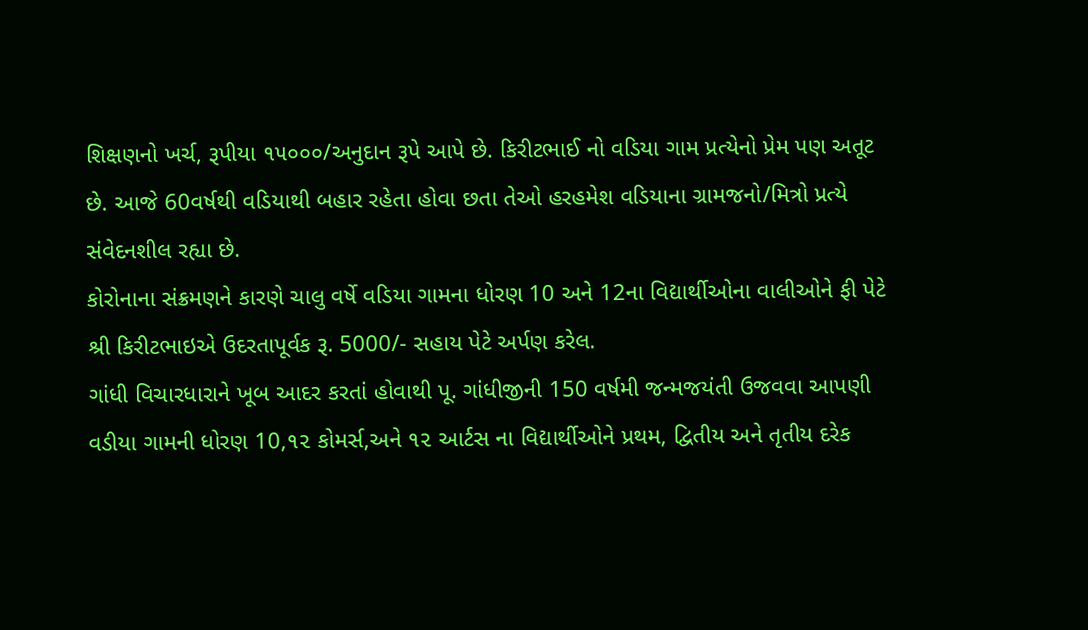શિક્ષણનો ખર્ચ, રૂપીયા ૧૫૦૦૦/અનુદાન રૂપે આપે છે. કિરીટભાઈ નો વડિયા ગામ પ્રત્યેનો પ્રેમ પણ અતૂટ છે. આજે 60વર્ષથી વડિયાથી બહાર રહેતા હોવા છતા તેઓ હરહમેશ વડિયાના ગ્રામજનો/મિત્રો પ્રત્યે સંવેદનશીલ રહ્યા છે.
કોરોનાના સંક્રમણને કારણે ચાલુ વર્ષે વડિયા ગામના ધોરણ 10 અને 12ના વિદ્યાર્થીઓના વાલીઓને ફી પેટે શ્રી કિરીટભાઇએ ઉદરતાપૂર્વક રૂ. 5000/- સહાય પેટે અર્પણ કરેલ.
ગાંધી વિચારધારાને ખૂબ આદર કરતાં હોવાથી પૂ. ગાંધીજીની 150 વર્ષમી જન્મજયંતી ઉજવવા આપણી વડીયા ગામની ધોરણ 10,૧૨ કોમર્સ,અને ૧૨ આર્ટસ ના વિદ્યાર્થીઓને પ્રથમ, દ્વિતીય અને તૃતીય દરેક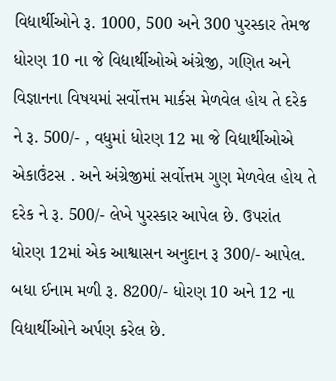વિદ્યાર્થીઓને રૂ. 1000, 500 અને 300 પુરસ્કાર તેમજ ધોરણ 10 ના જે વિદ્યાર્થીઓએ અંગ્રેજી, ગણિત અને વિજ્ઞાનના વિષયમાં સર્વોત્તમ માર્કસ મેળવેલ હોય તે દરેક ને રૂ. 500/- , વધુમાં ધોરણ 12 મા જે વિદ્યાર્થીઓએ એકાઉંટસ . અને અંગ્રેજીમાં સર્વોત્તમ ગુણ મેળવેલ હોય તે દરેક ને રૂ. 500/- લેખે પુરસ્કાર આપેલ છે. ઉપરાંત ધોરણ 12માં એક આશ્વાસન અનુદાન રૂ 300/- આપેલ. બધા ઈનામ મળી રૂ. 8200/- ધોરણ 10 અને 12 ના વિદ્યાર્થીઓને અર્પણ કરેલ છે.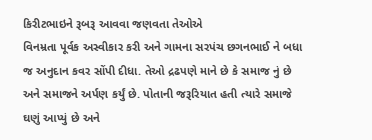કિરીટભાઇને રૂબરૂ આવવા જણવતા તેઓએ
વિનમ્રતા પૂર્વક અસ્વીકાર કરી અને ગામના સરપંચ છગનભાઈ ને બધા જ અનુદાન કવર સોંપી દીધા. તેઓ દ્રઢપણે માને છે કે સમાજ નું છે અને સમાજને અર્પણ કર્યું છે. પોતાની જરૂરિયાત હતી ત્યારે સમાજે ઘણું આપ્યું છે અને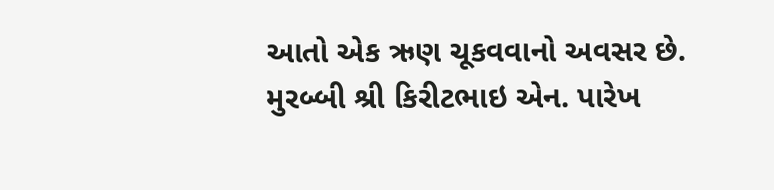આતો એક ઋણ ચૂકવવાનો અવસર છે.
મુરબ્બી શ્રી કિરીટભાઇ એન. પારેખ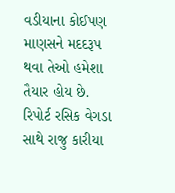વડીયાના કોઈપણ માણસને મદદરૂપ થવા તેઓ હમેશા તૈયાર હોય છે.
રિપોર્ટ રસિક વેગડા સાથે રાજુ કારીયા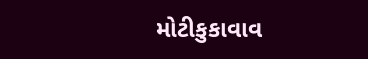મોટીકુકાવાવ